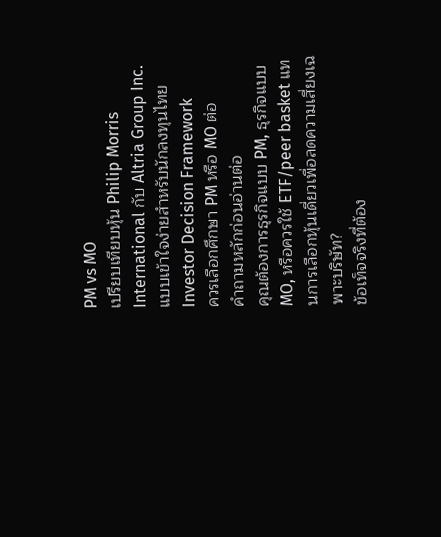PM vs MO
เปรียบเทียบหุ้น Philip Morris International กับ Altria Group Inc. แบบเข้าใจง่ายสำหรับนักลงทุนไทย
Investor Decision Framework
ควรเลือกศึกษา PM หรือ MO ต่อ
คำถามหลักก่อนอ่านต่อ
คุณต้องการธุรกิจแบบ PM, ธุรกิจแบบ MO, หรือควรใช้ ETF/peer basket แทนการเลือกหุ้นเดี่ยวเพื่อลดความเสี่ยงเฉพาะบริษัท?
ข้อเท็จจริงที่ต้อง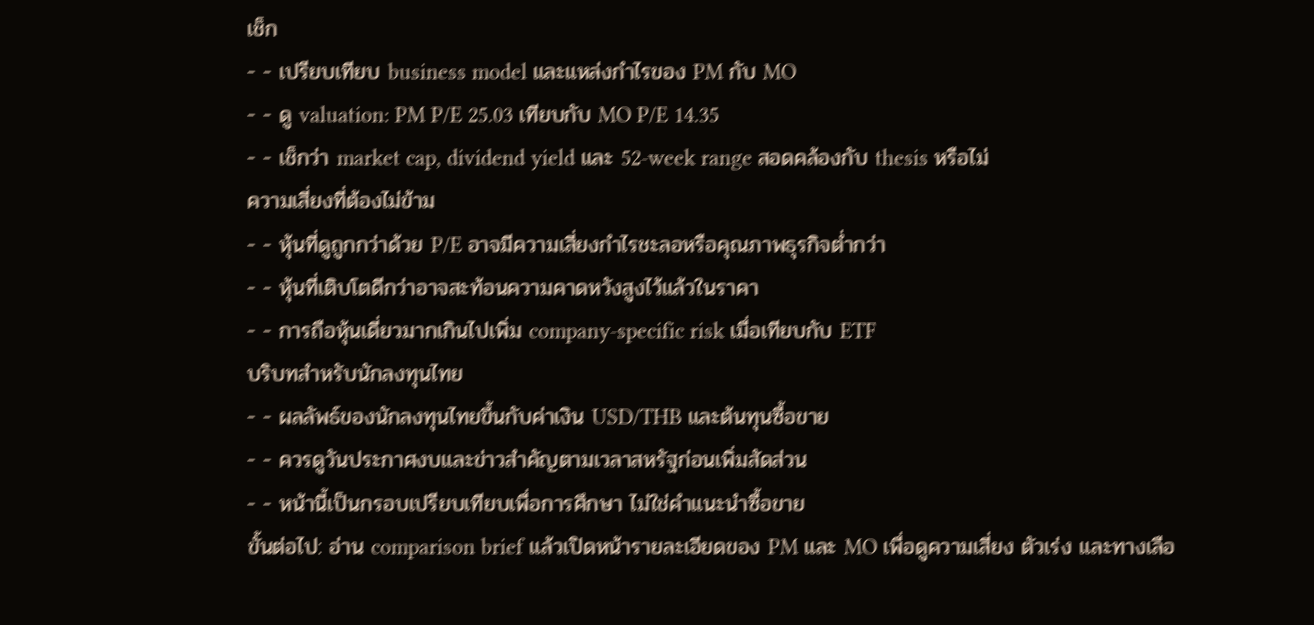เช็ก
- - เปรียบเทียบ business model และแหล่งกำไรของ PM กับ MO
- - ดู valuation: PM P/E 25.03 เทียบกับ MO P/E 14.35
- - เช็กว่า market cap, dividend yield และ 52-week range สอดคล้องกับ thesis หรือไม่
ความเสี่ยงที่ต้องไม่ข้าม
- - หุ้นที่ดูถูกกว่าด้วย P/E อาจมีความเสี่ยงกำไรชะลอหรือคุณภาพธุรกิจต่ำกว่า
- - หุ้นที่เติบโตดีกว่าอาจสะท้อนความคาดหวังสูงไว้แล้วในราคา
- - การถือหุ้นเดี่ยวมากเกินไปเพิ่ม company-specific risk เมื่อเทียบกับ ETF
บริบทสำหรับนักลงทุนไทย
- - ผลลัพธ์ของนักลงทุนไทยขึ้นกับค่าเงิน USD/THB และต้นทุนซื้อขาย
- - ควรดูวันประกาศงบและข่าวสำคัญตามเวลาสหรัฐก่อนเพิ่มสัดส่วน
- - หน้านี้เป็นกรอบเปรียบเทียบเพื่อการศึกษา ไม่ใช่คำแนะนำซื้อขาย
ขั้นต่อไป: อ่าน comparison brief แล้วเปิดหน้ารายละเอียดของ PM และ MO เพื่อดูความเสี่ยง ตัวเร่ง และทางเลือ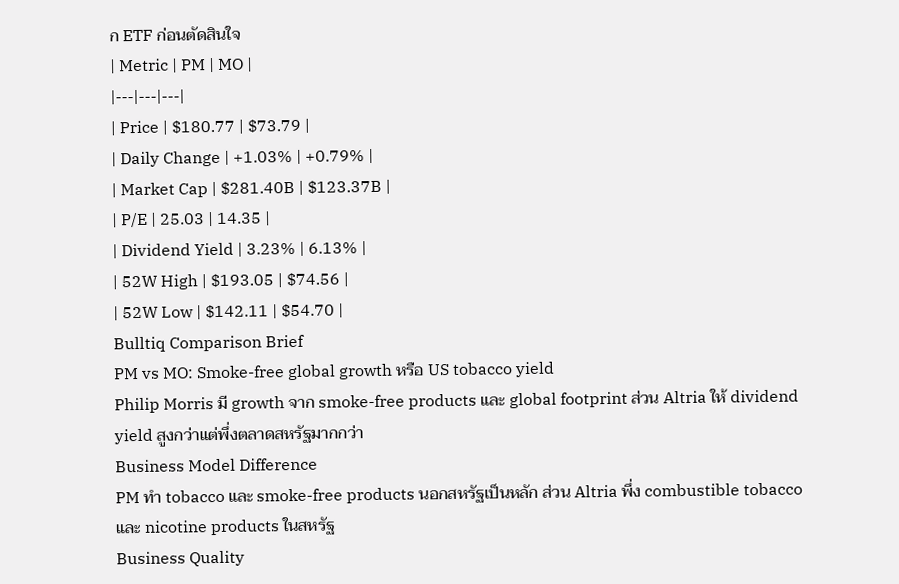ก ETF ก่อนตัดสินใจ
| Metric | PM | MO |
|---|---|---|
| Price | $180.77 | $73.79 |
| Daily Change | +1.03% | +0.79% |
| Market Cap | $281.40B | $123.37B |
| P/E | 25.03 | 14.35 |
| Dividend Yield | 3.23% | 6.13% |
| 52W High | $193.05 | $74.56 |
| 52W Low | $142.11 | $54.70 |
Bulltiq Comparison Brief
PM vs MO: Smoke-free global growth หรือ US tobacco yield
Philip Morris มี growth จาก smoke-free products และ global footprint ส่วน Altria ให้ dividend yield สูงกว่าแต่พึ่งตลาดสหรัฐมากกว่า
Business Model Difference
PM ทำ tobacco และ smoke-free products นอกสหรัฐเป็นหลัก ส่วน Altria พึ่ง combustible tobacco และ nicotine products ในสหรัฐ
Business Quality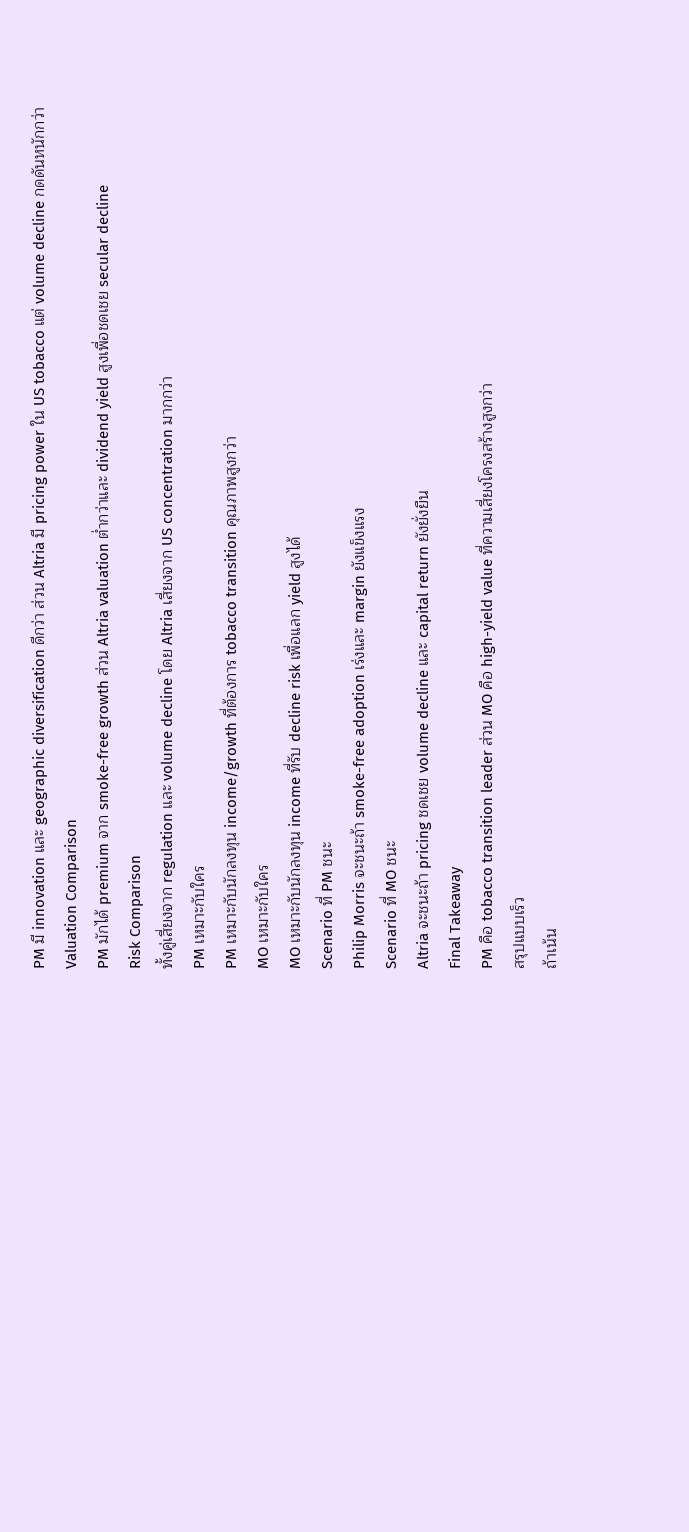PM มี innovation และ geographic diversification ดีกว่า ส่วน Altria มี pricing power ใน US tobacco แต่ volume decline กดดันหนักกว่า
Valuation Comparison
PM มักได้ premium จาก smoke-free growth ส่วน Altria valuation ต่ำกว่าและ dividend yield สูงเพื่อชดเชย secular decline
Risk Comparison
ทั้งคู่เสี่ยงจาก regulation และ volume decline โดย Altria เสี่ยงจาก US concentration มากกว่า
PM เหมาะกับใคร
PM เหมาะกับนักลงทุน income/growth ที่ต้องการ tobacco transition คุณภาพสูงกว่า
MO เหมาะกับใคร
MO เหมาะกับนักลงทุน income ที่รับ decline risk เพื่อแลก yield สูงได้
Scenario ที่ PM ชนะ
Philip Morris จะชนะถ้า smoke-free adoption เร่งและ margin ยังแข็งแรง
Scenario ที่ MO ชนะ
Altria จะชนะถ้า pricing ชดเชย volume decline และ capital return ยังยั่งยืน
Final Takeaway
PM คือ tobacco transition leader ส่วน MO คือ high-yield value ที่ความเสี่ยงโครงสร้างสูงกว่า
สรุปแบบเร็ว
ถ้าเน้น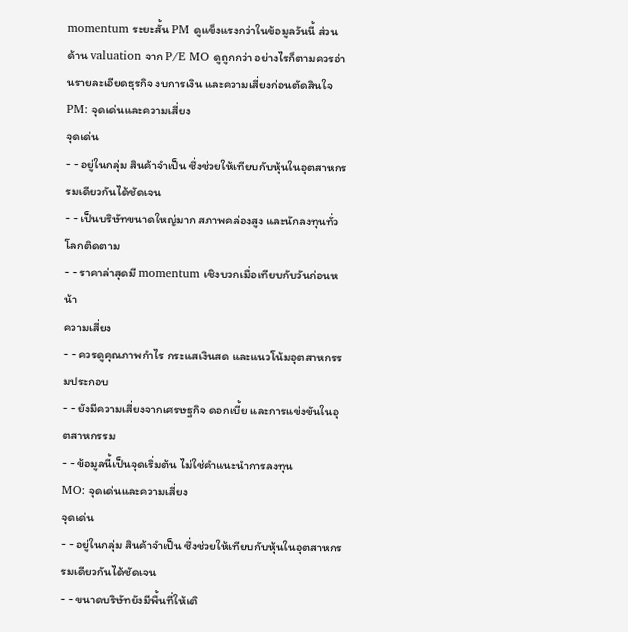momentum ระยะสั้น PM ดูแข็งแรงกว่าในข้อมูลวันนี้ ส่วนด้าน valuation จาก P/E MO ดูถูกกว่า อย่างไรก็ตามควรอ่านรายละเอียดธุรกิจ งบการเงิน และความเสี่ยงก่อนตัดสินใจ
PM: จุดเด่นและความเสี่ยง
จุดเด่น
- - อยู่ในกลุ่ม สินค้าจำเป็น ซึ่งช่วยให้เทียบกับหุ้นในอุตสาหกรรมเดียวกันได้ชัดเจน
- - เป็นบริษัทขนาดใหญ่มาก สภาพคล่องสูง และนักลงทุนทั่วโลกติดตาม
- - ราคาล่าสุดมี momentum เชิงบวกเมื่อเทียบกับวันก่อนหน้า
ความเสี่ยง
- - ควรดูคุณภาพกำไร กระแสเงินสด และแนวโน้มอุตสาหกรรมประกอบ
- - ยังมีความเสี่ยงจากเศรษฐกิจ ดอกเบี้ย และการแข่งขันในอุตสาหกรรม
- - ข้อมูลนี้เป็นจุดเริ่มต้น ไม่ใช่คำแนะนำการลงทุน
MO: จุดเด่นและความเสี่ยง
จุดเด่น
- - อยู่ในกลุ่ม สินค้าจำเป็น ซึ่งช่วยให้เทียบกับหุ้นในอุตสาหกรรมเดียวกันได้ชัดเจน
- - ขนาดบริษัทยังมีพื้นที่ให้เติ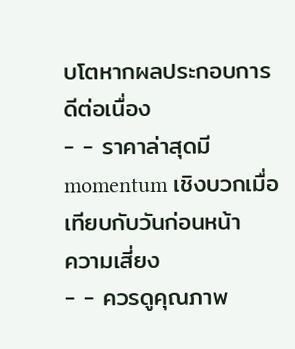บโตหากผลประกอบการดีต่อเนื่อง
- - ราคาล่าสุดมี momentum เชิงบวกเมื่อเทียบกับวันก่อนหน้า
ความเสี่ยง
- - ควรดูคุณภาพ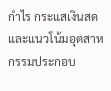กำไร กระแสเงินสด และแนวโน้มอุตสาหกรรมประกอบ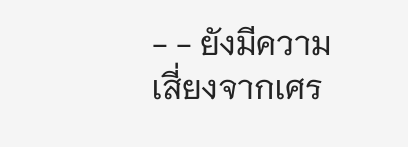- - ยังมีความเสี่ยงจากเศร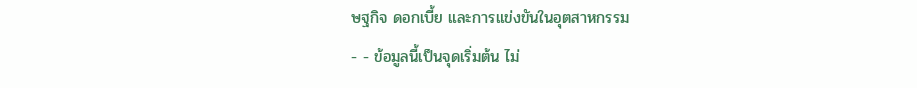ษฐกิจ ดอกเบี้ย และการแข่งขันในอุตสาหกรรม
- - ข้อมูลนี้เป็นจุดเริ่มต้น ไม่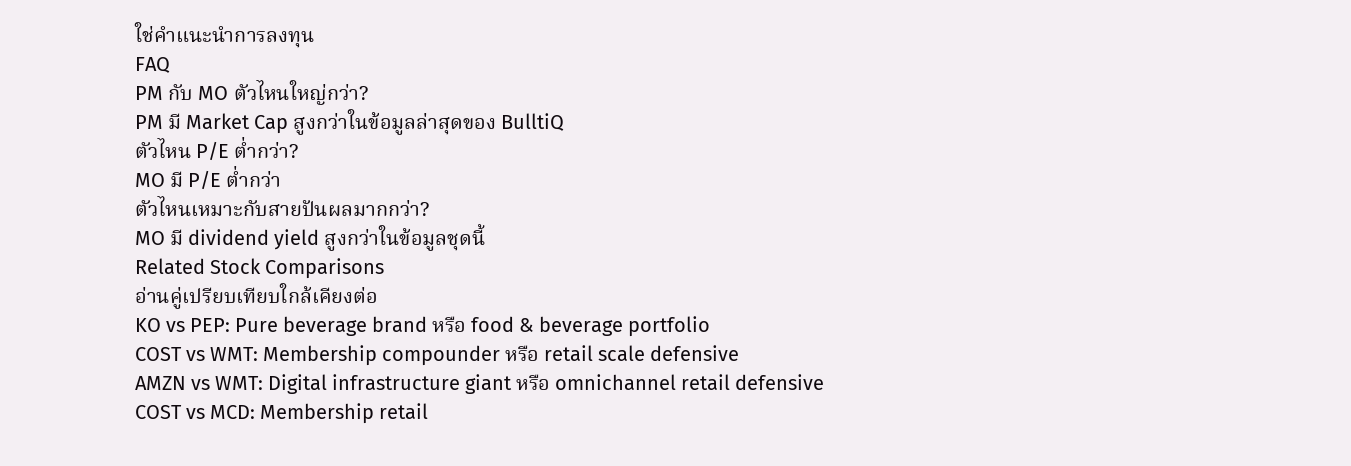ใช่คำแนะนำการลงทุน
FAQ
PM กับ MO ตัวไหนใหญ่กว่า?
PM มี Market Cap สูงกว่าในข้อมูลล่าสุดของ BulltiQ
ตัวไหน P/E ต่ำกว่า?
MO มี P/E ต่ำกว่า
ตัวไหนเหมาะกับสายปันผลมากกว่า?
MO มี dividend yield สูงกว่าในข้อมูลชุดนี้
Related Stock Comparisons
อ่านคู่เปรียบเทียบใกล้เคียงต่อ
KO vs PEP: Pure beverage brand หรือ food & beverage portfolio
COST vs WMT: Membership compounder หรือ retail scale defensive
AMZN vs WMT: Digital infrastructure giant หรือ omnichannel retail defensive
COST vs MCD: Membership retail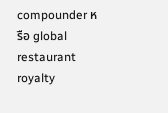compounder หรือ global restaurant royalty